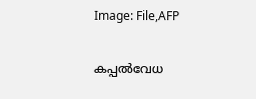Image: File,AFP

കപ്പല്‍വേധ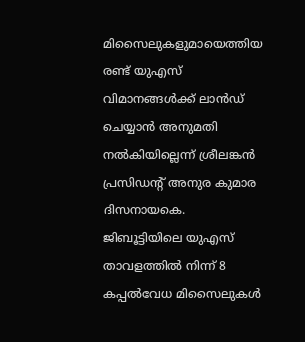മിസൈലുകളുമായെത്തിയ രണ്ട് യുഎസ് വിമാനങ്ങള്‍ക്ക് ലാന്‍ഡ് ചെയ്യാന്‍ അനുമതി നല്‍കിയില്ലെന്ന് ശ്രീലങ്കന്‍ പ്രസിഡന്റ് അനുര കുമാര ദിസനായകെ. ജിബൂട്ടിയിലെ യുഎസ് താവളത്തില്‍ നിന്ന് 8 കപ്പല്‍വേധ മിസൈലുകള്‍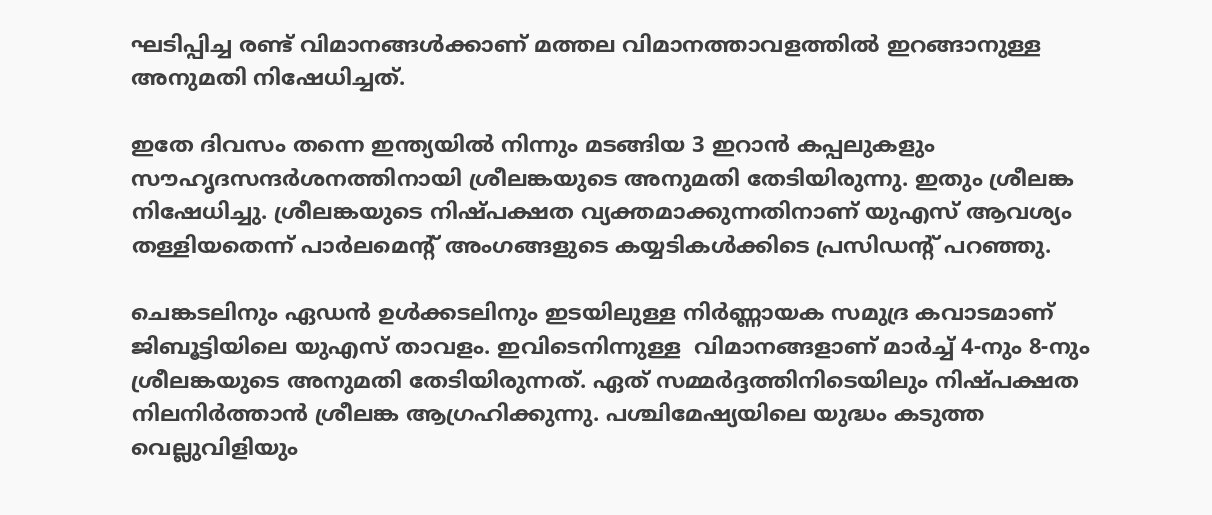ഘടിപ്പിച്ച രണ്ട് വിമാനങ്ങള്‍ക്കാണ് മത്തല വിമാനത്താവളത്തില്‍ ഇറങ്ങാനുള്ള അനുമതി നിഷേധിച്ചത്.

ഇതേ ദിവസം തന്നെ ഇന്ത്യയില്‍ നിന്നും മടങ്ങിയ 3 ഇറാന്‍ കപ്പലുകളും സൗഹൃദസന്ദര്‍ശനത്തിനായി ശ്രീലങ്കയുടെ അനുമതി തേടിയിരുന്നു. ഇതും ശ്രീലങ്ക നിഷേധിച്ചു. ശ്രീലങ്കയുടെ നിഷ്പക്ഷത വ്യക്തമാക്കുന്നതിനാണ് യുഎസ് ആവശ്യം തള്ളിയതെന്ന് പാര്‍ലമെന്റ് അംഗങ്ങളുടെ കയ്യടികള്‍ക്കിടെ പ്രസിഡന്റ് പറഞ്ഞു.

ചെങ്കടലിനും ഏഡൻ ഉൾക്കടലിനും ഇടയിലുള്ള നിർണ്ണായക സമുദ്ര കവാടമാണ് ജിബൂട്ടിയിലെ യുഎസ് താവളം. ഇവിടെനിന്നുള്ള  വിമാനങ്ങളാണ് മാർച്ച് 4-നും 8-നും ശ്രീലങ്കയുടെ അനുമതി തേടിയിരുന്നത്. ഏത് സമ്മര്‍ദ്ദത്തിനിടെയിലും നിഷ്പക്ഷത നിലനിര്‍ത്താന്‍ ശ്രീലങ്ക ആഗ്രഹിക്കുന്നു. പശ്ചിമേഷ്യയിലെ യുദ്ധം കടുത്ത വെല്ലുവിളിയും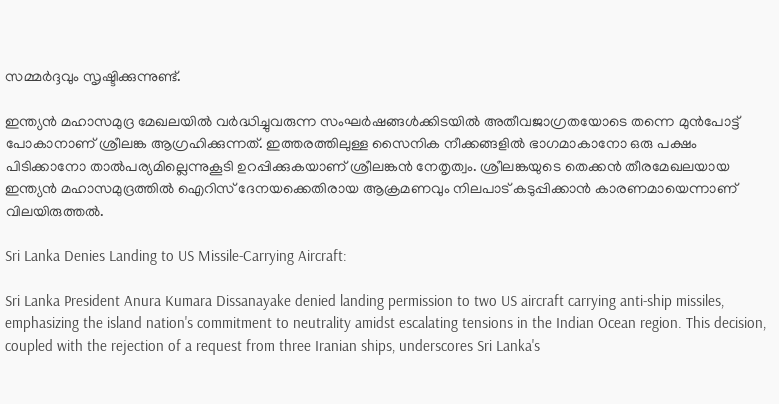സമ്മര്‍ദ്ദവും സൃഷ്ടിക്കുന്നുണ്ട്.

ഇന്ത്യൻ മഹാസമുദ്ര മേഖലയിൽ വർദ്ധിച്ചുവരുന്ന സംഘർഷങ്ങൾക്കിടയിൽ അതീവജാഗ്രതയോടെ തന്നെ മുന്‍പോട്ട് പോകാനാണ് ശ്രീലങ്ക ആഗ്രഹിക്കുന്നത്. ഇത്തരത്തിലുള്ള സൈനിക നീക്കങ്ങളിൽ ഭാഗമാകാനോ ഒരു പക്ഷം പിടിക്കാനോ താല്‍പര്യമില്ലെന്നുകൂടി ഉറപ്പിക്കുകയാണ് ശ്രീലങ്കന്‍ നേതൃത്വം. ശ്രീലങ്കയുടെ തെക്കൻ തീരമേഖലയായ ഇന്ത്യൻ മഹാസമുദ്രത്തില്‍ ഐറിസ് ദേനയക്കെതിരായ ആക്രമണവും നിലപാട് കടുപ്പിക്കാന്‍ കാരണമായെന്നാണ് വിലയിരുത്തല്‍.

Sri Lanka Denies Landing to US Missile-Carrying Aircraft:

Sri Lanka President Anura Kumara Dissanayake denied landing permission to two US aircraft carrying anti-ship missiles, emphasizing the island nation's commitment to neutrality amidst escalating tensions in the Indian Ocean region. This decision, coupled with the rejection of a request from three Iranian ships, underscores Sri Lanka's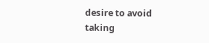desire to avoid taking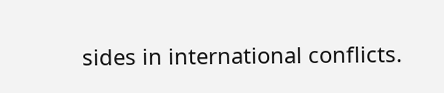sides in international conflicts.